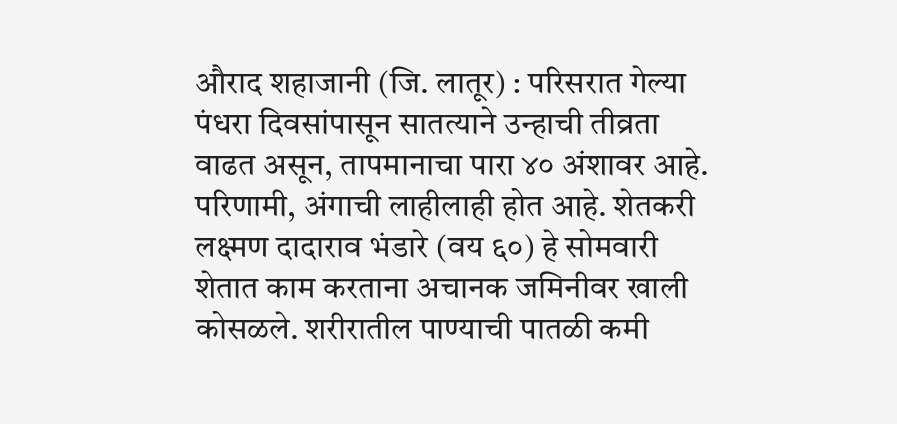औराद शहाजानी (जि. लातूर) : परिसरात गेल्या पंधरा दिवसांपासून सातत्याने उन्हाची तीव्रता वाढत असून, तापमानाचा पारा ४० अंशावर आहे. परिणामी, अंगाची लाहीलाही होत आहे. शेतकरी लक्ष्मण दादाराव भंडारे (वय ६०) हे सोमवारी शेतात काम करताना अचानक जमिनीवर खाली कोसळले. शरीरातील पाण्याची पातळी कमी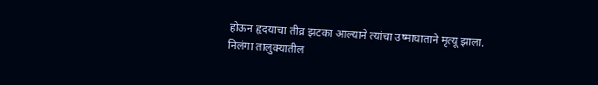होऊन हृदयाचा तीव्र झटका आल्याने त्यांचा उष्माघाताने मृत्यू झाला.
निलंगा तालुक्यातील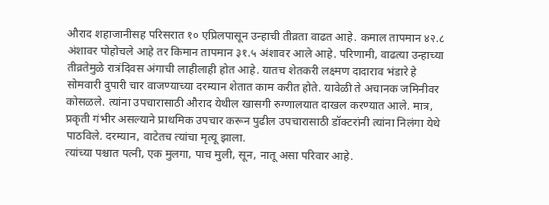औराद शहाजानीसह परिसरात १० एप्रिलपासून उन्हाची तीव्रता वाढत आहे. कमाल तापमान ४२.८ अंशावर पोहोचले आहे तर किमान तापमान ३१.५ अंशावर आले आहे. परिणामी, वाढत्या उन्हाच्या तीव्रतेमुळे रात्रंदिवस अंगाची लाहीलाही होत आहे. यातच शेतकरी लक्ष्मण दादाराव भंडारे हे सोमवारी दुपारी चार वाजण्याच्या दरम्यान शेतात काम करीत होते. यावेळी ते अचानक जमिनीवर कोसळले. त्यांना उपचारासाठी औराद येथील खासगी रुग्णालयात दाखल करण्यात आले. मात्र, प्रकृती गंभीर असल्याने प्राथमिक उपचार करून पुढील उपचारासाठी डॉक्टरांनी त्यांना निलंगा येथे पाठविले. दरम्यान, वाटेतच त्यांचा मृत्यू झाला.
त्यांच्या पश्चात पत्नी, एक मुलगा, पाच मुली, सून, नातू असा परिवार आहे.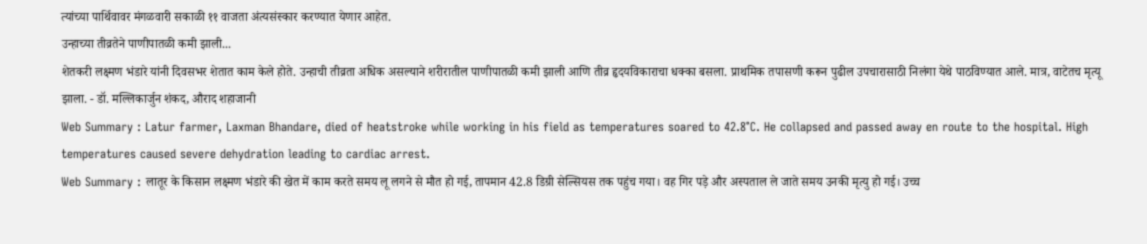त्यांच्या पार्थिवावर मंगळवारी सकाळी ११ वाजता अंत्यसंस्कार करण्यात येणार आहेत.
उन्हाच्या तीव्रतेने पाणीपातळी कमी झाली...
शेतकरी लक्ष्मण भंडारे यांनी दिवसभर शेतात काम केले होते. उन्हाची तीव्रता अधिक असल्याने शरीरातील पाणीपातळी कमी झाली आणि तीव्र हृदयविकाराचा धक्का बसला. प्राथमिक तपासणी करून पुढील उपचारासाठी निलंगा येथे पाठविण्यात आले. मात्र, वाटेतच मृत्यू झाला. - डॉ. मल्लिकार्जुन शंकद, औराद शहाजानी
Web Summary : Latur farmer, Laxman Bhandare, died of heatstroke while working in his field as temperatures soared to 42.8°C. He collapsed and passed away en route to the hospital. High temperatures caused severe dehydration leading to cardiac arrest.
Web Summary : लातूर के किसान लक्ष्मण भंडारे की खेत में काम करते समय लू लगने से मौत हो गई, तापमान 42.8 डिग्री सेल्सियस तक पहुंच गया। वह गिर पड़े और अस्पताल ले जाते समय उनकी मृत्यु हो गई। उच्च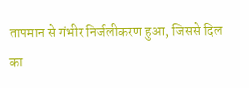तापमान से गंभीर निर्जलीकरण हुआ, जिससे दिल का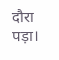दौरा पड़ा।